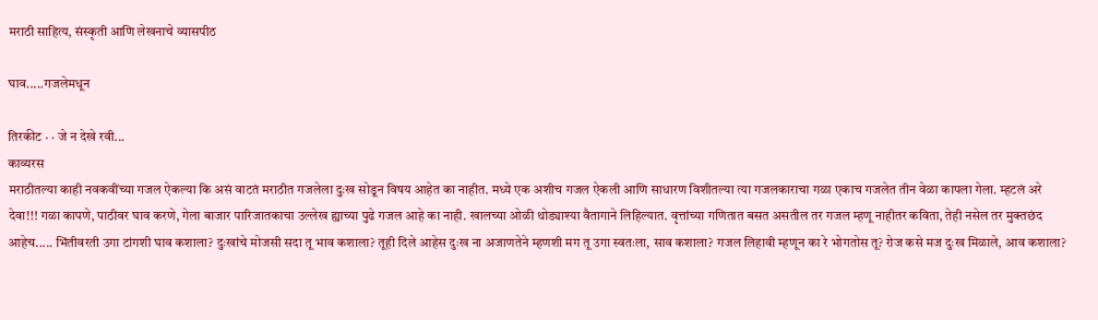मराठी साहित्य, संस्कृती आणि लेखनाचे व्यासपीठ

घाव.....गजलेमधून

तिरकीट · · जे न देखे रवी...
काव्यरस
मराठीतल्या काही नवकवींच्या गजल ऐकल्या कि असं वाटतं मराठीत गजलेला दुःख सोडून विषय आहेत का नाहीत. मध्ये एक अशीच गजल ऐकली आणि साधारण विशीतल्या त्या गजलकाराचा गळा एकाच गजलेत तीन वेळा कापला गेला. म्हटलं अरे देवा!!! गळा कापणे, पाठीवर घाव करणे, गेला बाजार पारिजातकाचा उल्लेख ह्याच्या पुढे गजल आहे का नाही. खालच्या ओळी थोड्याश्या वैतागाने लिहिल्यात. वृत्तांच्या गणितात बसत असतील तर गजल म्हणू नाहीतर कविता, तेही नसेल तर मुक्तछंद आहेच..... भिंतीवरती उगा टांगशी घाव कशाला? दुःखांचे मोजसी सदा तू भाव कशाला? तूही दिले आहेस दुःख ना अजाणतेने म्हणशी मग तू उगा स्वतःला, साव कशाला? गजल लिहावी म्हणून का रे भोगतोस तू? रोज कसे मज दुःख मिळाले, आव कशाला?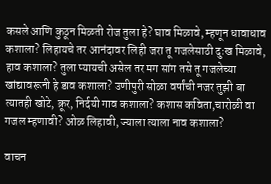कसले आणि कुठून मिळती रोज तुला हे? घाव मिळावे, म्हणून धावाधाव कशाला? लिहायचे तर आनंदावर लिही जरा तू गजलेसाठी दुःख मिळावे, हाव कशाला? तुला प्यायची असेल तर मग सांग तसे तू गजलेच्या खांद्यावरूनी हे डाव कशाला? उणीपुरी सोळा वर्षांची नजर तुझी बा त्यातही खोटे, क्रूर, निर्दयी गाव कशाला? कशास कविता,चारोळी वा गजल म्हणावी? ओळ लिहावी, ज्याला त्याला नाव कशाला?

वाचन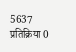5637 प्रतिक्रिया 0